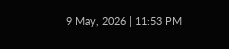9 May, 2026 | 11:53 PM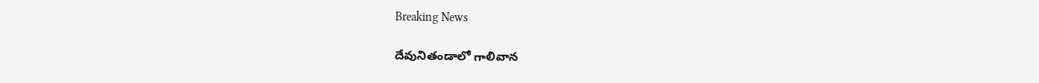Breaking News

దేవునితండాలో గాలివాన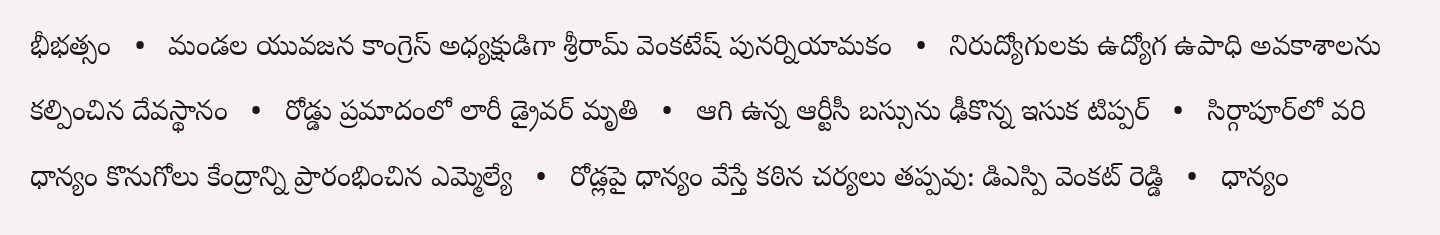భీభత్సం   •   మండల యువజన కాంగ్రెస్ అధ్యక్షుడిగా శ్రీరామ్ వెంకటేష్ పునర్నియామకం   •   నిరుద్యోగులకు ఉద్యోగ ఉపాధి అవకాశాలను కల్పించిన దేవస్థానం   •   రోడ్డు ప్రమాదంలో లారీ డ్రైవర్ మృతి   •   ఆగి ఉన్న ఆర్టీసీ బస్సును ఢీకొన్న ఇసుక టిప్పర్   •   సిర్గాపూర్‌లో వరి ధాన్యం కొనుగోలు కేంద్రాన్ని ప్రారంభించిన ఎమ్మెల్యే   •   రోడ్లపై ధాన్యం వేస్తే కఠిన చర్యలు తప్పవు: డిఎస్పి వెంకట్ రెడ్డి   •   ధాన్యం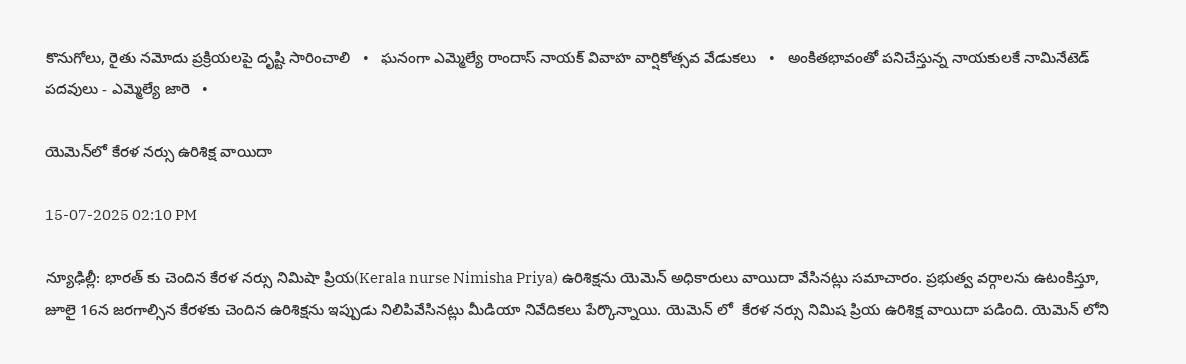కొనుగోలు, రైతు నమోదు ప్రక్రియలపై దృష్టి సారించాలి   •   ఘనంగా ఎమ్మెల్యే రాందాస్ నాయక్ వివాహ వార్షికోత్సవ వేడుకలు   •   అంకితభావంతో పనిచేస్తున్న నాయకులకే నామినేటెడ్ పదవులు - ఎమ్మెల్యే జారె   •

యెమెన్‌లో కేరళ నర్సు ఉరిశిక్ష వాయిదా

15-07-2025 02:10 PM

న్యూఢిల్లీ: భారత్ కు చెందిన కేరళ నర్సు నిమిషా ప్రియ(Kerala nurse Nimisha Priya) ఉరిశిక్షను యెమెన్ అధికారులు వాయిదా వేసినట్లు సమాచారం. ప్రభుత్వ వర్గాలను ఉటంకిస్తూ, జూలై 16న జరగాల్సిన కేరళకు చెందిన ఉరిశిక్షను ఇప్పుడు నిలిపివేసినట్లు మీడియా నివేదికలు పేర్కొన్నాయి. యెమెన్ లో  కేరళ నర్సు నిమిష ప్రియ ఉరిశిక్ష వాయిదా పడింది. యెమెన్ లోని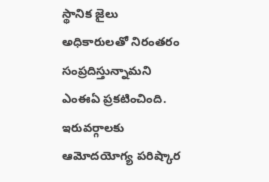స్థానిక జైలు అధికారులతో నిరంతరం సంప్రదిస్తున్నామని ఎంఈఏ ప్రకటించింది. ఇరువర్గాలకు ఆమోదయోగ్య పరిష్కార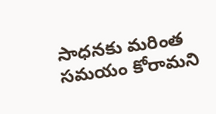సాధనకు మరింత సమయం కోరామని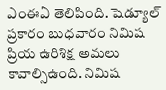ఎంఈఏ తెలిపింది. షెడ్యూల్ ప్రకారం బుధవారం నిమిష ప్రియ ఉరిశిక్ష అమలు కావాల్సిఉంది. నిమిష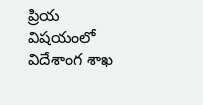ప్రియ విషయంలో విదేశాంగ శాఖ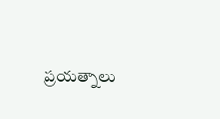ప్రయత్నాలు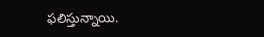ఫలిస్తున్నాయి.